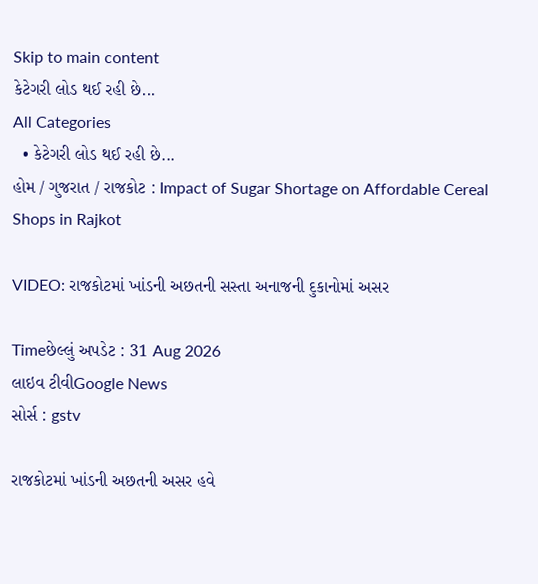Skip to main content
કેટેગરી લોડ થઈ રહી છે...
All Categories
  • કેટેગરી લોડ થઈ રહી છે...
હોમ / ગુજરાત / રાજકોટ : Impact of Sugar Shortage on Affordable Cereal Shops in Rajkot

VIDEO: રાજકોટમાં ખાંડની અછતની સસ્તા અનાજની દુકાનોમાં અસર

Timeછેલ્લું અપડેટ : 31 Aug 2026
લાઇવ ટીવીGoogle News
સોર્સ : gstv

રાજકોટમાં ખાંડની અછતની અસર હવે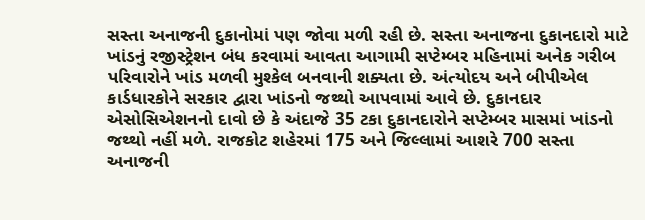સસ્તા અનાજની દુકાનોમાં પણ જોવા મળી રહી છે. સસ્તા અનાજના દુકાનદારો માટે ખાંડનું રજીસ્ટ્રેશન બંધ કરવામાં આવતા આગામી સપ્ટેમ્બર મહિનામાં અનેક ગરીબ પરિવારોને ખાંડ મળવી મુશ્કેલ બનવાની શક્યતા છે. અંત્યોદય અને બીપીએલ કાર્ડધારકોને સરકાર દ્વારા ખાંડનો જથ્થો આપવામાં આવે છે. દુકાનદાર એસોસિએશનનો દાવો છે કે અંદાજે 35 ટકા દુકાનદારોને સપ્ટેમ્બર માસમાં ખાંડનો જથ્થો નહીં મળે. રાજકોટ શહેરમાં 175 અને જિલ્લામાં આશરે 700 સસ્તા અનાજની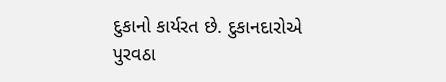દુકાનો કાર્યરત છે. દુકાનદારોએ પુરવઠા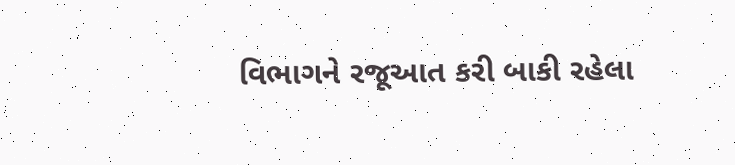વિભાગને રજૂઆત કરી બાકી રહેલા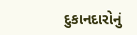દુકાનદારોનું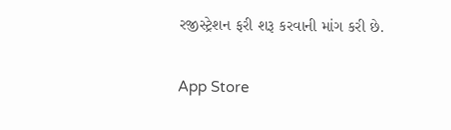રજીસ્ટ્રેશન ફરી શરૂ કરવાની માંગ કરી છે.

App Store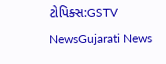ટોપિક્સ:GSTV NewsGujarati News